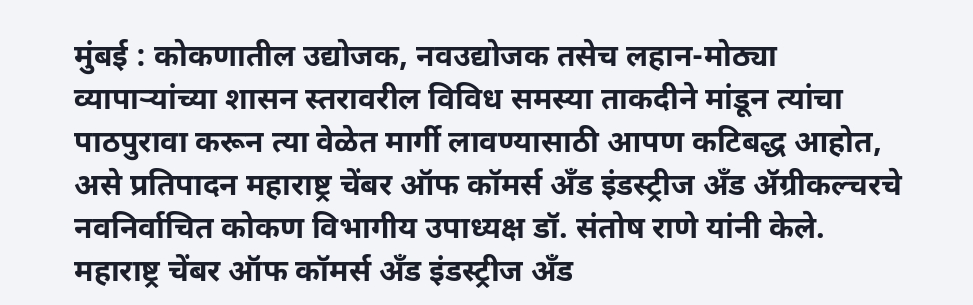मुंबई : कोकणातील उद्योजक, नवउद्योजक तसेच लहान-मोठ्या व्यापाऱ्यांच्या शासन स्तरावरील विविध समस्या ताकदीने मांडून त्यांचा पाठपुरावा करून त्या वेळेत मार्गी लावण्यासाठी आपण कटिबद्ध आहोत, असे प्रतिपादन महाराष्ट्र चेंबर ऑफ कॉमर्स अँड इंडस्ट्रीज अँड ॲग्रीकल्चरचे नवनिर्वाचित कोकण विभागीय उपाध्यक्ष डॉ. संतोष राणे यांनी केले.
महाराष्ट्र चेंबर ऑफ कॉमर्स अँड इंडस्ट्रीज अँड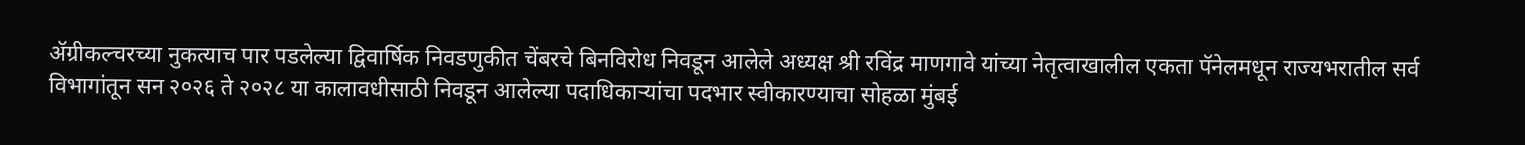ॲग्रीकल्चरच्या नुकत्याच पार पडलेल्या द्विवार्षिक निवडणुकीत चेंबरचे बिनविरोध निवडून आलेले अध्यक्ष श्री रविंद्र माणगावे यांच्या नेतृत्वाखालील एकता पॅनेलमधून राज्यभरातील सर्व विभागांतून सन २०२६ ते २०२८ या कालावधीसाठी निवडून आलेल्या पदाधिकाऱ्यांचा पदभार स्वीकारण्याचा सोहळा मुंबई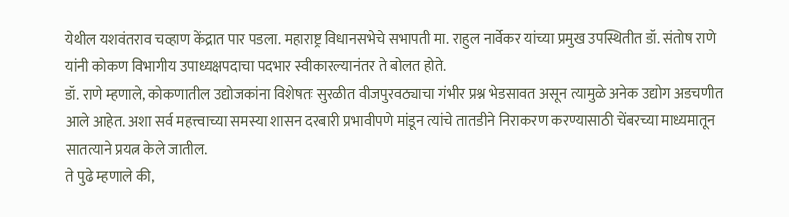येथील यशवंतराव चव्हाण केंद्रात पार पडला. महाराष्ट्र विधानसभेचे सभापती मा. राहुल नार्वेकर यांच्या प्रमुख उपस्थितीत डॉ. संतोष राणे यांनी कोकण विभागीय उपाध्यक्षपदाचा पदभार स्वीकारल्यानंतर ते बोलत होते.
डॉ. राणे म्हणाले, कोकणातील उद्योजकांना विशेषतः सुरळीत वीजपुरवठ्याचा गंभीर प्रश्न भेडसावत असून त्यामुळे अनेक उद्योग अडचणीत आले आहेत. अशा सर्व महत्त्वाच्या समस्या शासन दरबारी प्रभावीपणे मांडून त्यांचे तातडीने निराकरण करण्यासाठी चेंबरच्या माध्यमातून सातत्याने प्रयत्न केले जातील.
ते पुढे म्हणाले की,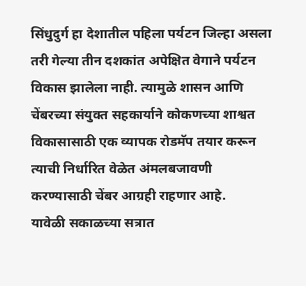सिंधुदुर्ग हा देशातील पहिला पर्यटन जिल्हा असला तरी गेल्या तीन दशकांत अपेक्षित वेगाने पर्यटन विकास झालेला नाही. त्यामुळे शासन आणि चेंबरच्या संयुक्त सहकार्याने कोकणच्या शाश्वत विकासासाठी एक व्यापक रोडमॅप तयार करून त्याची निर्धारित वेळेत अंमलबजावणी करण्यासाठी चेंबर आग्रही राहणार आहे.
यावेळी सकाळच्या सत्रात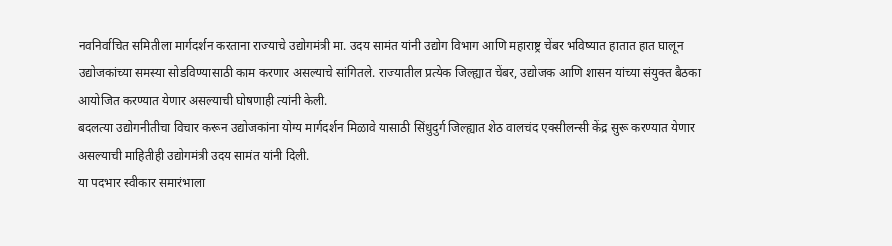नवनिर्वाचित समितीला मार्गदर्शन करताना राज्याचे उद्योगमंत्री मा. उदय सामंत यांनी उद्योग विभाग आणि महाराष्ट्र चेंबर भविष्यात हातात हात घालून उद्योजकांच्या समस्या सोडविण्यासाठी काम करणार असल्याचे सांगितले. राज्यातील प्रत्येक जिल्ह्यात चेंबर, उद्योजक आणि शासन यांच्या संयुक्त बैठका आयोजित करण्यात येणार असल्याची घोषणाही त्यांनी केली.
बदलत्या उद्योगनीतीचा विचार करून उद्योजकांना योग्य मार्गदर्शन मिळावे यासाठी सिंधुदुर्ग जिल्ह्यात शेठ वालचंद एक्सीलन्सी केंद्र सुरू करण्यात येणार असल्याची माहितीही उद्योगमंत्री उदय सामंत यांनी दिली.
या पदभार स्वीकार समारंभाला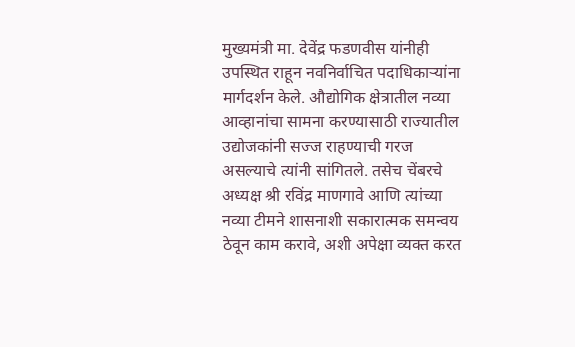मुख्यमंत्री मा. देवेंद्र फडणवीस यांनीही उपस्थित राहून नवनिर्वाचित पदाधिकाऱ्यांना मार्गदर्शन केले. औद्योगिक क्षेत्रातील नव्या आव्हानांचा सामना करण्यासाठी राज्यातील उद्योजकांनी सज्ज राहण्याची गरज असल्याचे त्यांनी सांगितले. तसेच चेंबरचे अध्यक्ष श्री रविंद्र माणगावे आणि त्यांच्या नव्या टीमने शासनाशी सकारात्मक समन्वय ठेवून काम करावे, अशी अपेक्षा व्यक्त करत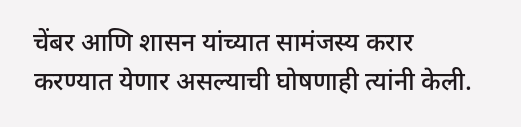चेंबर आणि शासन यांच्यात सामंजस्य करार करण्यात येणार असल्याची घोषणाही त्यांनी केली.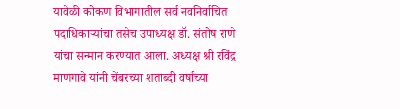यावेळी कोकण विभागातील सर्व नवनिर्वाचित पदाधिकाऱ्यांचा तसेच उपाध्यक्ष डॉ. संतोष राणे यांचा सन्मान करण्यात आला. अध्यक्ष श्री रविंद्र माणगावे यांनी चेंबरच्या शताब्दी वर्षाच्या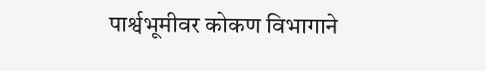पार्श्वभूमीवर कोकण विभागाने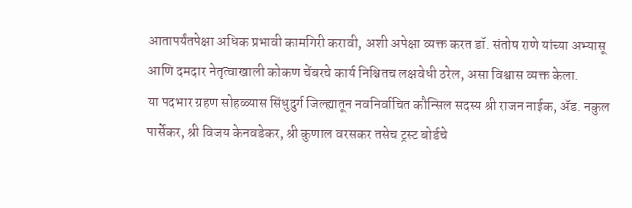आतापर्यंतपेक्षा अधिक प्रभावी कामगिरी करावी, अशी अपेक्षा व्यक्त करत डॉ. संतोष राणे यांच्या अभ्यासू आणि दमदार नेतृत्वाखाली कोकण चेंबरचे कार्य निश्चितच लक्षवेधी ठरेल, असा विश्वास व्यक्त केला.
या पदभार ग्रहण सोहळ्यास सिंधुदुर्ग जिल्ह्यातून नवनिर्वाचित कौन्सिल सदस्य श्री राजन नाईक, ॲड. नकुल पार्सेकर, श्री विजय केनवडेकर, श्री कुणाल वरसकर तसेच ट्रस्ट बोर्डचे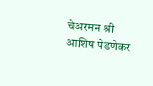चेअरमन श्री आशिष पेडणेकर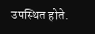उपस्थित होते.